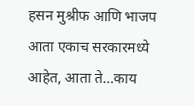हसन मुश्रीफ आणि भाजप आता एकाच सरकारमध्ये आहेत, आता ते…काय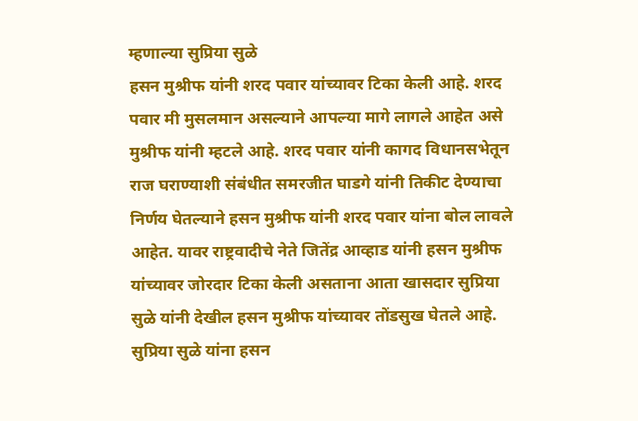म्हणाल्या सुप्रिया सुळे
हसन मुश्रीफ यांनी शरद पवार यांच्यावर टिका केली आहे. शरद पवार मी मुसलमान असल्याने आपल्या मागे लागले आहेत असे मुश्रीफ यांनी म्हटले आहे. शरद पवार यांनी कागद विधानसभेतून राज घराण्याशी संबंधीत समरजीत घाडगे यांनी तिकीट देण्याचा निर्णय घेतल्याने हसन मुश्रीफ यांनी शरद पवार यांना बोल लावले आहेत. यावर राष्ट्रवादीचे नेते जितेंद्र आव्हाड यांनी हसन मुश्रीफ यांच्यावर जोरदार टिका केली असताना आता खासदार सुप्रिया सुळे यांनी देखील हसन मुश्रीफ यांच्यावर तोंडसुख घेतले आहे.
सुप्रिया सुळे यांना हसन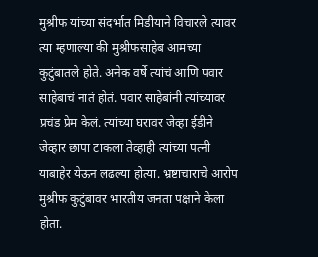मुश्रीफ यांच्या संदर्भात मिडीयाने विचारले त्यावर त्या म्हणाल्या की मुश्रीफसाहेब आमच्या कुटुंबातले होते. अनेक वर्षे त्यांचं आणि पवार साहेबाचं नातं होतं. पवार साहेबांनी त्यांच्यावर प्रचंड प्रेम केलं. त्यांच्या घरावर जेव्हा ईडीने जेव्हार छापा टाकला तेव्हाही त्यांच्या पत्नी याबाहेर येऊन लढल्या होत्या. भ्रष्टाचाराचे आरोप मुश्रीफ कुटुंबावर भारतीय जनता पक्षाने केला होता.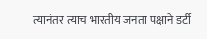त्यानंतर त्याच भारतीय जनता पक्षाने डर्टी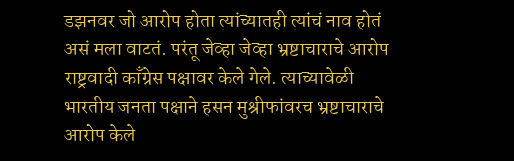डझनवर जो आरोप होता त्यांच्यातही त्यांचं नाव होतं असं मला वाटतं. परंतू जेव्हा जेव्हा भ्रष्टाचाराचे आरोप राष्ट्रवादी काँग्रेस पक्षावर केले गेले. त्याच्यावेळी भारतीय जनता पक्षाने हसन मुश्रीफांवरच भ्रष्टाचाराचे आरोप केले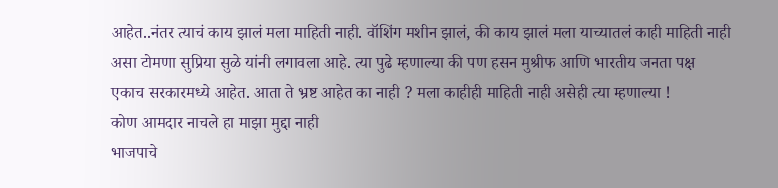आहेत..नंतर त्याचं काय झालं मला माहिती नाही. वॉशिंग मशीन झालं, की काय झालं मला याच्यातलं काही माहिती नाही असा टोमणा सुप्रिया सुळे यांनी लगावला आहे. त्या पुढे म्हणाल्या की पण हसन मुश्रीफ आणि भारतीय जनता पक्ष एकाच सरकारमध्ये आहेत. आता ते भ्रष्ट आहेत का नाही ? मला काहीही माहिती नाही असेही त्या म्हणाल्या !
कोण आमदार नाचले हा माझा मुद्दा नाही
भाजपाचे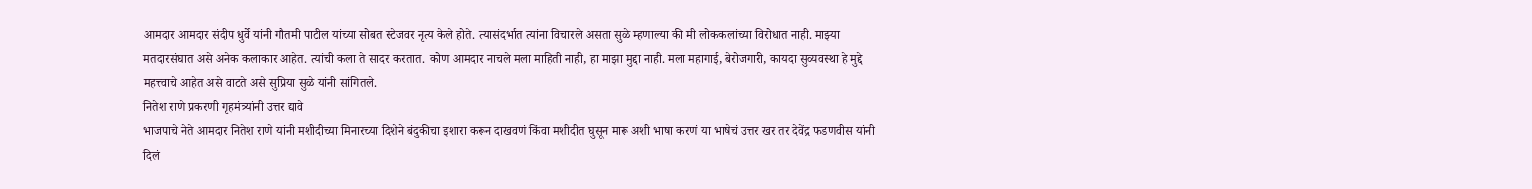आमदार आमदार संदीप धुर्वे यांनी गौतमी पाटील यांच्या सोबत स्टेजवर नृत्य केले होते. त्यासंदर्भात त्यांना विचारले असता सुळे म्हणाल्या की मी लोककलांच्या विरोधात नाही. माझ्या मतदारसंघात असे अनेक कलाकार आहेत. त्यांची कला ते सादर करतात. कोण आमदार नाचले मला माहिती नाही, हा माझा मुद्दा नाही. मला महागाई, बेरोजगारी, कायदा सुव्यवस्था हे मुद्दे महत्त्वाचे आहेत असे वाटते असे सुप्रिया सुळे यांनी सांगितले.
नितेश राणे प्रकरणी गृहमंत्र्यांनी उत्तर द्यावे
भाजपाचे नेते आमदार नितेश राणे यांनी मशीदीच्या मिनारच्या दिशेने बंदुकीचा इशारा करून दाखवणं किंवा मशीदीत घुसून मारू अशी भाषा करणं या भाषेचं उत्तर खर तर देवेंद्र फडणवीस यांनी दिलं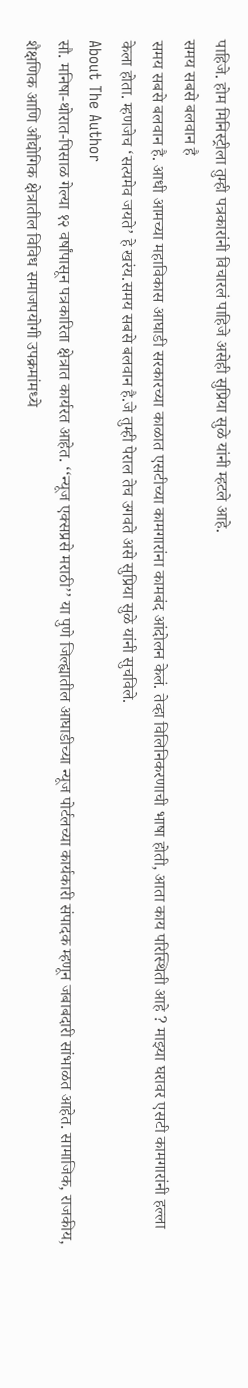पाहिजे. होम मिनिस्ट्रीला तुम्ही पत्रकारांनी विचारलं पाहिजे असेही सुप्रिया सुळे यांनी म्हटले आहे.
समय सबसे बलवान है
समय सबसे बलवान है. आधी आमच्या महाविकास आघाडी सरकारच्या काळात एसटीच्या कामगारांना कामबंद आंदोलन केलं. तेव्हा विलिनिकरणाची भाषा होती, आता काय परिस्थिती आहे ? माझ्या घरावर एसटी कामगारांनी हल्ला केला होता. म्हणजेच ‘सत्यमेव जयते’ हे खरंय.समय सबसे बलवान है.जे तुम्ही पेराल तेच उगवते असे सुप्रिया सुळे यांनी सुचविले.
About The Author
सौ. मनिषा-थोरात-पिसाळ गेल्या १२ वर्षांपासून पत्रकारिता क्षेत्रात कार्यरत आहेत. ‘‘न्यूज एक्सप्रसे मराठी’’ या पुणे जिल्ह्यातील आघाडीच्या न्यूज पोर्टलच्या कार्यकारी संपादक म्हणून जबाबदारी सांभाळत आहेत. सामाजिक, राजकीय, शैक्षणिक आणि औद्योगिक क्षेत्रातील विविध समाजपयोगी उपक्रमांमध्ये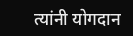त्यांनी योगदान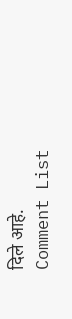दिले आहे.
Comment List